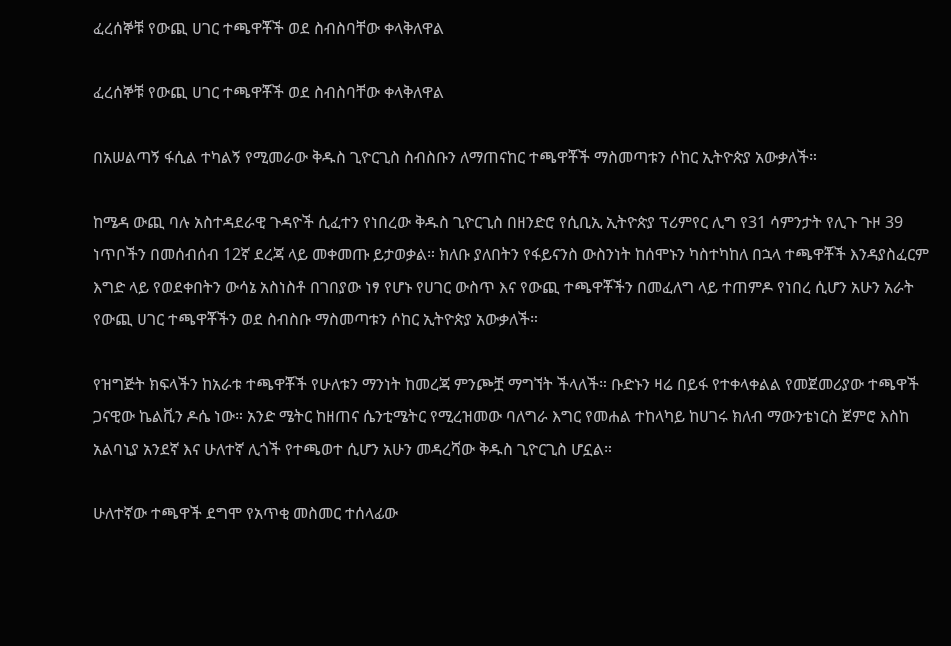ፈረሰኞቹ የውጪ ሀገር ተጫዋቾች ወደ ስብስባቸው ቀላቅለዋል

ፈረሰኞቹ የውጪ ሀገር ተጫዋቾች ወደ ስብስባቸው ቀላቅለዋል

በአሠልጣኝ ፋሲል ተካልኝ የሚመራው ቅዱስ ጊዮርጊስ ስብስቡን ለማጠናከር ተጫዋቾች ማስመጣቱን ሶከር ኢትዮጵያ አውቃለች።

ከሜዳ ውጪ ባሉ አስተዳደራዊ ጉዳዮች ሲፈተን የነበረው ቅዱስ ጊዮርጊስ በዘንድሮ የሲቢኢ ኢትዮጵያ ፕሪምየር ሊግ የ31 ሳምንታት የሊጉ ጉዞ 39 ነጥቦችን በመሰብሰብ 12ኛ ደረጃ ላይ መቀመጡ ይታወቃል። ክለቡ ያለበትን የፋይናንስ ውስንነት ከሰሞኑን ካስተካከለ በኋላ ተጫዋቾች እንዳያስፈርም እግድ ላይ የወደቀበትን ውሳኔ አስነስቶ በገበያው ነፃ የሆኑ የሀገር ውስጥ እና የውጪ ተጫዋቾችን በመፈለግ ላይ ተጠምዶ የነበረ ሲሆን አሁን አራት የውጪ ሀገር ተጫዋቾችን ወደ ስብስቡ ማስመጣቱን ሶከር ኢትዮጵያ አውቃለች።

የዝግጅት ክፍላችን ከአራቱ ተጫዋቾች የሁለቱን ማንነት ከመረጃ ምንጮቿ ማግኘት ችላለች። ቡድኑን ዛሬ በይፋ የተቀላቀልል የመጀመሪያው ተጫዋች ጋናዊው ኬልቪን ዶሴ ነው። አንድ ሜትር ከዘጠና ሴንቲሜትር የሚረዝመው ባለግራ እግር የመሐል ተከላካይ ከሀገሩ ክለብ ማውንቴነርስ ጀምሮ እስከ አልባኒያ አንደኛ እና ሁለተኛ ሊጎች የተጫወተ ሲሆን አሁን መዳረሻው ቅዱስ ጊዮርጊስ ሆኗል።

ሁለተኛው ተጫዋች ደግሞ የአጥቂ መስመር ተሰላፊው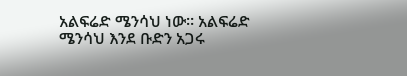አልፍሬድ ሜንሳህ ነው። አልፍሬድ ሜንሳህ እንደ ቡድን አጋሩ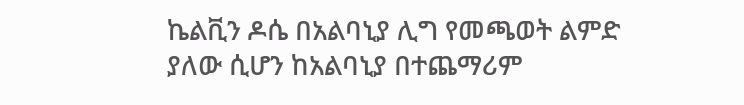ኬልቪን ዶሴ በአልባኒያ ሊግ የመጫወት ልምድ ያለው ሲሆን ከአልባኒያ በተጨማሪም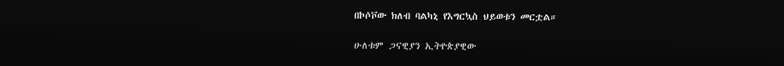በኮሶቮው ክለብ ባልካኒ የእግርኳስ ህይወቱን መርቷል።

ሁለቱም ጋናዊያን ኢትዮጵያዊው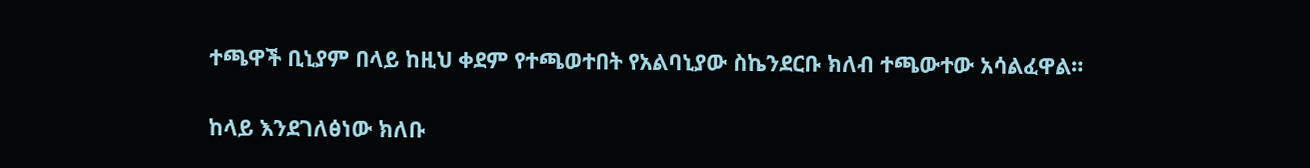ተጫዋች ቢኒያም በላይ ከዚህ ቀደም የተጫወተበት የአልባኒያው ስኬንደርቡ ክለብ ተጫውተው አሳልፈዋል።

ከላይ እንደገለፅነው ክለቡ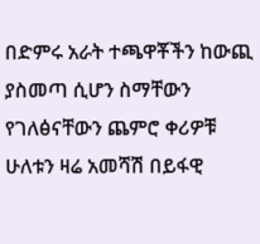በድምሩ አራት ተጫዋቾችን ከውጪ ያስመጣ ሲሆን ስማቸውን የገለፅናቸውን ጨምሮ ቀሪዎቹ ሁለቱን ዛሬ አመሻሽ በይፋዊ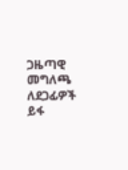ጋዜጣዊ መግለጫ ለደጋፊዎች ይፋ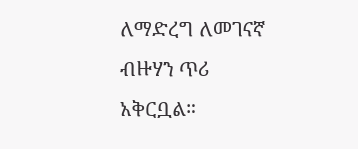ለማድረግ ለመገናኛ ብዙሃን ጥሪ አቅርቧል።